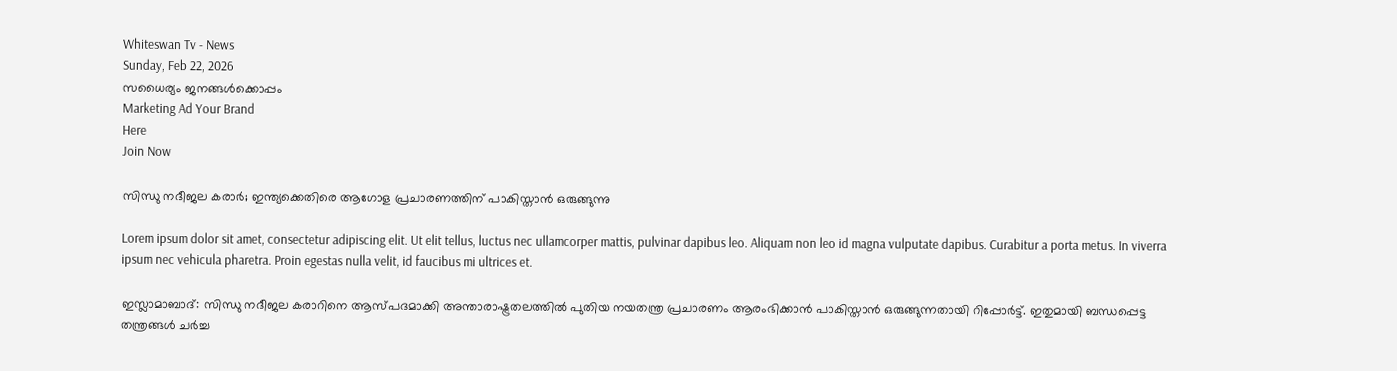Whiteswan Tv - News
Sunday, Feb 22, 2026
സധൈര്യം ജനങ്ങൾക്കൊപ്പം
Marketing Ad Your Brand
Here
Join Now

സിന്ധു നദീജല കരാർ; ഇന്ത്യക്കെതിരെ ആഗോള പ്രചാരണത്തിന് പാകിസ്താൻ ഒരുങ്ങുന്നു

Lorem ipsum dolor sit amet, consectetur adipiscing elit. Ut elit tellus, luctus nec ullamcorper mattis, pulvinar dapibus leo. Aliquam non leo id magna vulputate dapibus. Curabitur a porta metus. In viverra ipsum nec vehicula pharetra. Proin egestas nulla velit, id faucibus mi ultrices et.

ഇസ്ലാമാബാദ്: സിന്ധു നദീജല കരാറിനെ ആസ്പദമാക്കി അന്താരാഷ്ട്രതലത്തിൽ പുതിയ നയതന്ത്ര പ്രചാരണം ആരംഭിക്കാൻ പാകിസ്താൻ ഒരുങ്ങുന്നതായി റിപ്പോർട്ട്. ഇതുമായി ബന്ധപ്പെട്ട തന്ത്രങ്ങൾ ചർച്ച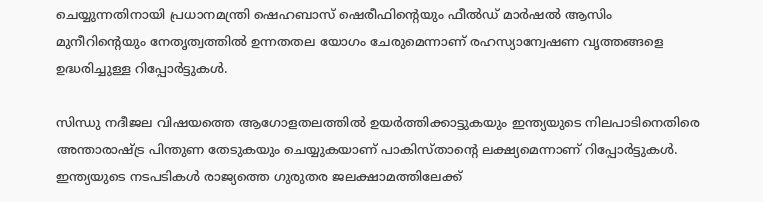ചെയ്യുന്നതിനായി പ്രധാനമന്ത്രി ഷെഹബാസ് ഷെരീഫിന്റെയും ഫീൽഡ് മാർഷൽ ആസിം മുനീറിന്റെയും നേതൃത്വത്തിൽ ഉന്നതതല യോഗം ചേരുമെന്നാണ് രഹസ്യാന്വേഷണ വൃത്തങ്ങളെ ഉദ്ധരിച്ചുള്ള റിപ്പോർട്ടുകൾ.

സിന്ധു നദീജല വിഷയത്തെ ആഗോളതലത്തിൽ ഉയർത്തിക്കാട്ടുകയും ഇന്ത്യയുടെ നിലപാടിനെതിരെ അന്താരാഷ്ട്ര പിന്തുണ തേടുകയും ചെയ്യുകയാണ് പാകിസ്താന്റെ ലക്ഷ്യമെന്നാണ് റിപ്പോർട്ടുകൾ. ഇന്ത്യയുടെ നടപടികൾ രാജ്യത്തെ ഗുരുതര ജലക്ഷാമത്തിലേക്ക്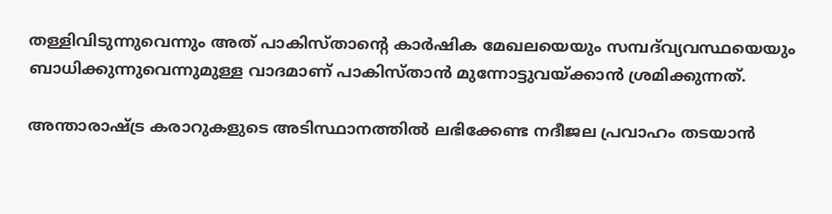തള്ളിവിടുന്നുവെന്നും അത് പാകിസ്താന്റെ കാർഷിക മേഖലയെയും സമ്പദ്‌വ്യവസ്ഥയെയും ബാധിക്കുന്നുവെന്നുമുള്ള വാദമാണ് പാകിസ്താൻ മുന്നോട്ടുവയ്ക്കാൻ ശ്രമിക്കുന്നത്.

അന്താരാഷ്ട്ര കരാറുകളുടെ അടിസ്ഥാനത്തിൽ ലഭിക്കേണ്ട നദീജല പ്രവാഹം തടയാൻ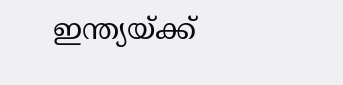ഇന്ത്യയ്ക്ക്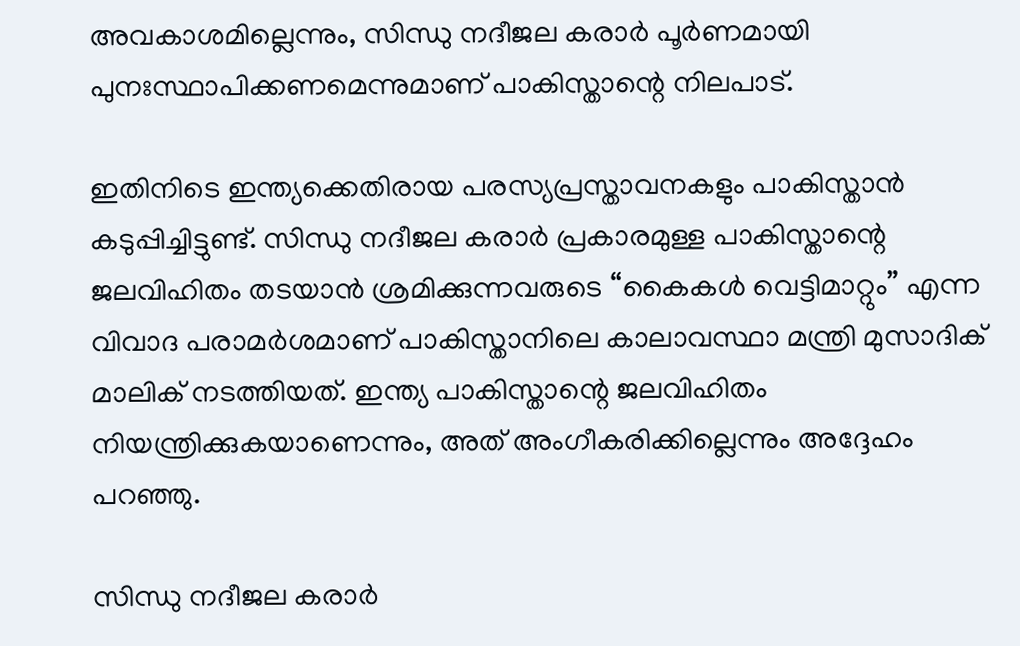അവകാശമില്ലെന്നും, സിന്ധു നദീജല കരാർ പൂർണമായി പുനഃസ്ഥാപിക്കണമെന്നുമാണ് പാകിസ്താന്റെ നിലപാട്.

ഇതിനിടെ ഇന്ത്യക്കെതിരായ പരസ്യപ്രസ്താവനകളും പാകിസ്താൻ കടുപ്പിച്ചിട്ടുണ്ട്. സിന്ധു നദീജല കരാർ പ്രകാരമുള്ള പാകിസ്താന്റെ ജലവിഹിതം തടയാൻ ശ്രമിക്കുന്നവരുടെ “കൈകൾ വെട്ടിമാറ്റും” എന്ന വിവാദ പരാമർശമാണ് പാകിസ്താനിലെ കാലാവസ്ഥാ മന്ത്രി മുസാദിക് മാലിക് നടത്തിയത്. ഇന്ത്യ പാകിസ്താന്റെ ജലവിഹിതം നിയന്ത്രിക്കുകയാണെന്നും, അത് അംഗീകരിക്കില്ലെന്നും അദ്ദേഹം പറഞ്ഞു.

സിന്ധു നദീജല കരാർ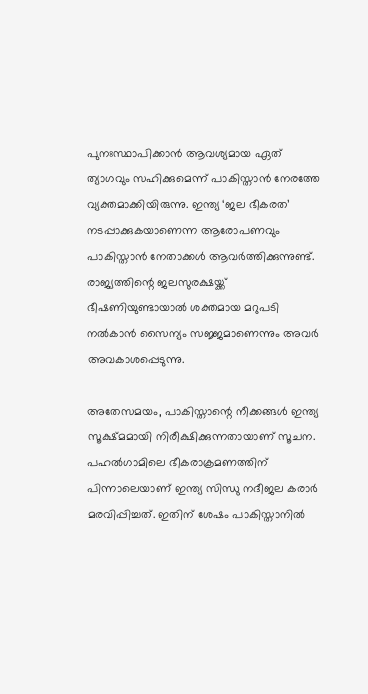പുനഃസ്ഥാപിക്കാൻ ആവശ്യമായ ഏത് ത്യാഗവും സഹിക്കുമെന്ന് പാകിസ്താൻ നേരത്തേ വ്യക്തമാക്കിയിരുന്നു. ഇന്ത്യ ‘ജല ഭീകരത’ നടപ്പാക്കുകയാണെന്ന ആരോപണവും പാകിസ്താൻ നേതാക്കൾ ആവർത്തിക്കുന്നുണ്ട്. രാജ്യത്തിന്റെ ജലസുരക്ഷയ്ക്ക് ഭീഷണിയുണ്ടായാൽ ശക്തമായ മറുപടി നൽകാൻ സൈന്യം സജ്ജമാണെന്നും അവർ അവകാശപ്പെടുന്നു.

അതേസമയം, പാകിസ്താന്റെ നീക്കങ്ങൾ ഇന്ത്യ സൂക്ഷ്മമായി നിരീക്ഷിക്കുന്നതായാണ് സൂചന. പഹൽഗാമിലെ ഭീകരാക്രമണത്തിന് പിന്നാലെയാണ് ഇന്ത്യ സിന്ധു നദീജല കരാർ മരവിപ്പിച്ചത്. ഇതിന് ശേഷം പാകിസ്താനിൽ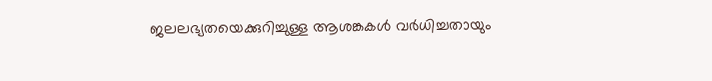ജലലഭ്യതയെക്കുറിച്ചുള്ള ആശങ്കകൾ വർധിച്ചതായും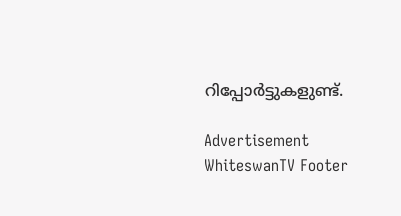റിപ്പോർട്ടുകളുണ്ട്.

Advertisement
WhiteswanTV Footer